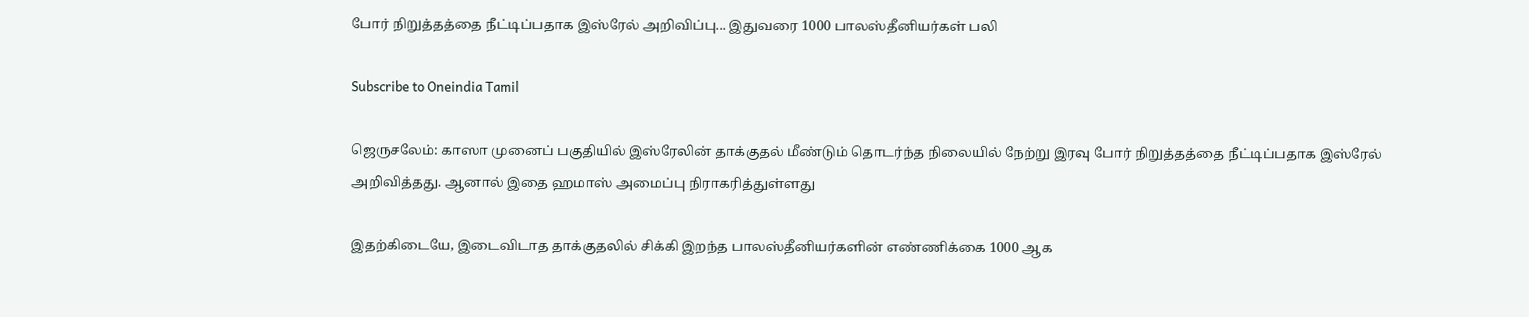போர் நிறுத்தத்தை நீட்டிப்பதாக இஸ்ரேல் அறிவிப்பு... இதுவரை 1000 பாலஸ்தீனியர்கள் பலி

Subscribe to Oneindia Tamil

ஜெருசலேம்: காஸா முனைப் பகுதியில் இஸ்ரேலின் தாக்குதல் மீண்டும் தொடர்ந்த நிலையில் நேற்று இரவு போர் நிறுத்தத்தை நீட்டிப்பதாக இஸ்ரேல் அறிவித்தது. ஆனால் இதை ஹமாஸ் அமைப்பு நிராகரித்துள்ளது

இதற்கிடையே, இடைவிடாத தாக்குதலில் சிக்கி இறந்த பாலஸ்தீனியர்களின் எண்ணிக்கை 1000 ஆக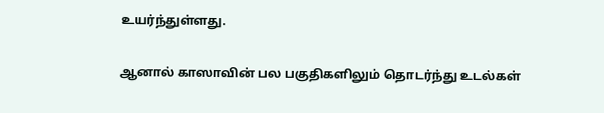உயர்ந்துள்ளது.

ஆனால் காஸாவின் பல பகுதிகளிலும் தொடர்ந்து உடல்கள்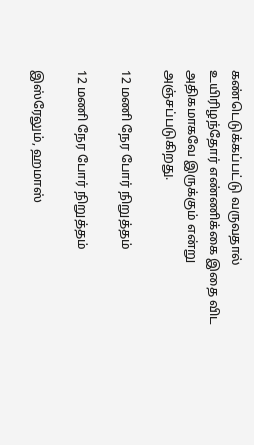கண்டெடுக்கப்பட்டு வருவதால் உயிரிழந்தோர் எண்ணிக்கை இதை விட அதிகமாகவே இருக்கும் என்று அஞ்சப்படுகிறது.

12 மணி நேர போர் நிறுத்தம்

12 மணி நேர போர் நிறுத்தம்

இஸ்ரேலும், ஹமாஸ்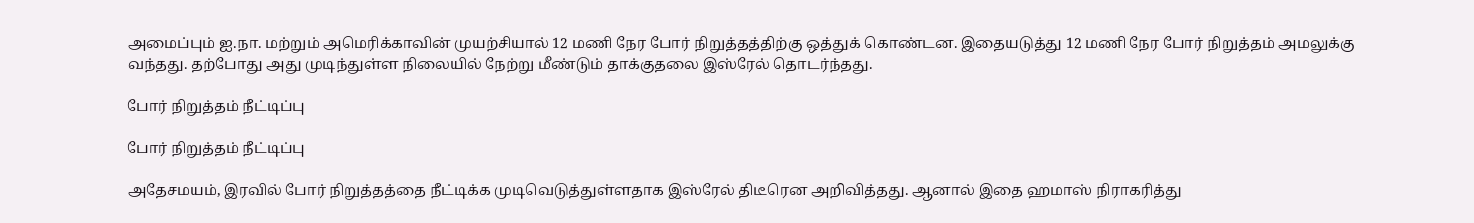அமைப்பும் ஐ.நா. மற்றும் அமெரிக்காவின் முயற்சியால் 12 மணி நேர போர் நிறுத்தத்திற்கு ஒத்துக் கொண்டன. இதையடுத்து 12 மணி நேர போர் நிறுத்தம் அமலுக்கு வந்தது. தற்போது அது முடிந்துள்ள நிலையில் நேற்று மீண்டும் தாக்குதலை இஸ்ரேல் தொடர்ந்தது.

போர் நிறுத்தம் நீட்டிப்பு

போர் நிறுத்தம் நீட்டிப்பு

அதேசமயம், இரவில் போர் நிறுத்தத்தை நீட்டிக்க முடிவெடுத்துள்ளதாக இஸ்ரேல் திடீரென அறிவித்தது. ஆனால் இதை ஹமாஸ் நிராகரித்து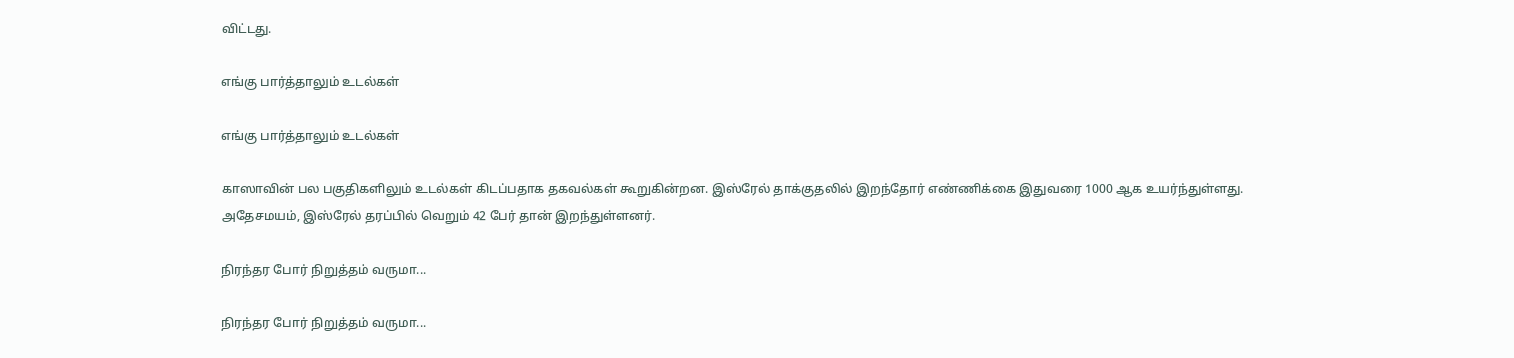விட்டது.

எங்கு பார்த்தாலும் உடல்கள்

எங்கு பார்த்தாலும் உடல்கள்

காஸாவின் பல பகுதிகளிலும் உடல்கள் கிடப்பதாக தகவல்கள் கூறுகின்றன. இஸ்ரேல் தாக்குதலில் இறந்தோர் எண்ணிக்கை இதுவரை 1000 ஆக உயர்ந்துள்ளது. அதேசமயம், இஸ்ரேல் தரப்பில் வெறும் 42 பேர் தான் இறந்துள்ளனர்.

நிரந்தர போர் நிறுத்தம் வருமா...

நிரந்தர போர் நிறுத்தம் வருமா...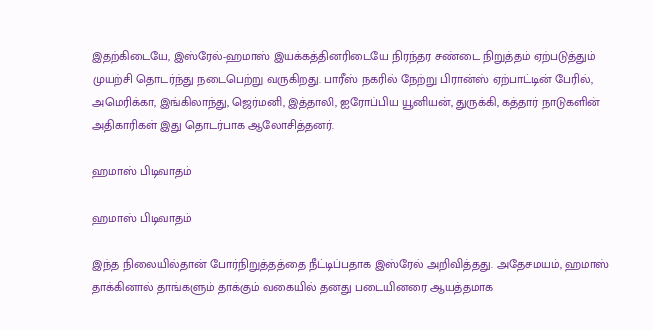இதற்கிடையே, இஸ்ரேல்-ஹமாஸ் இயக்கத்தினரிடையே நிரந்தர சண்டை நிறுத்தம் ஏற்படுத்தும் முயற்சி தொடர்ந்து நடைபெற்று வருகிறது. பாரீஸ் நகரில் நேற்று பிரான்ஸ் ஏற்பாட்டின் பேரில், அமெரிக்கா, இங்கிலாந்து, ஜெர்மனி, இத்தாலி, ஐரோப்பிய யூனியன், துருக்கி, கத்தார் நாடுகளின் அதிகாரிகள் இது தொடர்பாக ஆலோசித்தனர்.

ஹமாஸ் பிடிவாதம்

ஹமாஸ் பிடிவாதம்

இந்த நிலையில்தான் போர்நிறுத்தத்தை நீட்டிப்பதாக இஸ்ரேல் அறிவித்தது. அதேசமயம், ஹமாஸ் தாக்கினால் தாங்களும் தாக்கும் வகையில் தனது படையினரை ஆயத்தமாக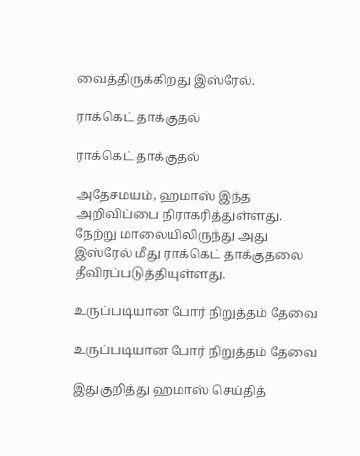வைத்திருக்கிறது இஸ்ரேல்.

ராக்கெட் தாக்குதல்

ராக்கெட் தாக்குதல்

அதேசமயம், ஹமாஸ் இந்த அறிவிப்பை நிராகரித்துள்ளது. நேற்று மாலையிலிருந்து அது இஸ்ரேல் மீது ராக்கெட் தாக்குதலை தீவிரப்படுத்தியுள்ளது.

உருப்படியான போர் நிறுத்தம் தேவை

உருப்படியான போர் நிறுத்தம் தேவை

இதுகுறித்து ஹமாஸ் செய்தித்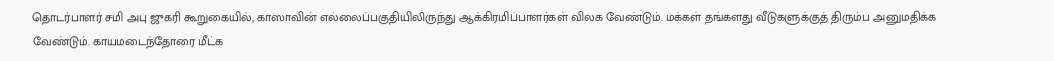தொடர்பாளர் சமி அபு ஜுகரி கூறுகையில், காஸாவின் எல்லைப்பகுதியிலிருந்து ஆக்கிரமிப்பாளர்கள் விலக வேண்டும். மக்கள் தங்களது வீடுகளுக்குத் திரும்ப அனுமதிக்க வேண்டும். காயமடைந்தோரை மீட்க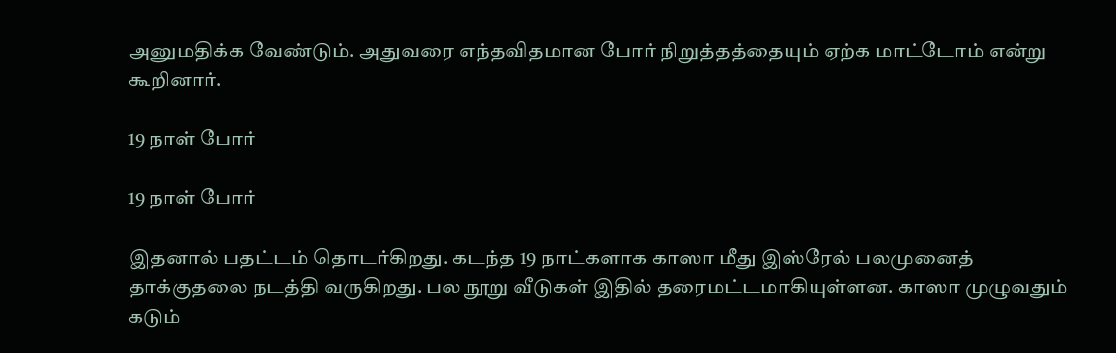அனுமதிக்க வேண்டும். அதுவரை எந்தவிதமான போர் நிறுத்தத்தையும் ஏற்க மாட்டோம் என்று கூறினார்.

19 நாள் போர்

19 நாள் போர்

இதனால் பதட்டம் தொடர்கிறது. கடந்த 19 நாட்களாக காஸா மீது இஸ்ரேல் பலமுனைத் தாக்குதலை நடத்தி வருகிறது. பல நூறு வீடுகள் இதில் தரைமட்டமாகியுள்ளன. காஸா முழுவதும் கடும்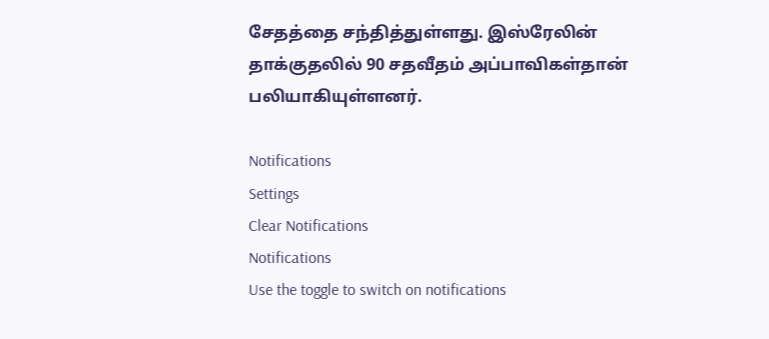சேதத்தை சந்தித்துள்ளது. இஸ்ரேலின் தாக்குதலில் 90 சதவீதம் அப்பாவிகள்தான் பலியாகியுள்ளனர்.

Notifications
Settings
Clear Notifications
Notifications
Use the toggle to switch on notifications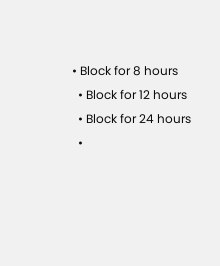• Block for 8 hours
  • Block for 12 hours
  • Block for 24 hours
  •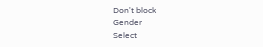Don't block
Gender
Select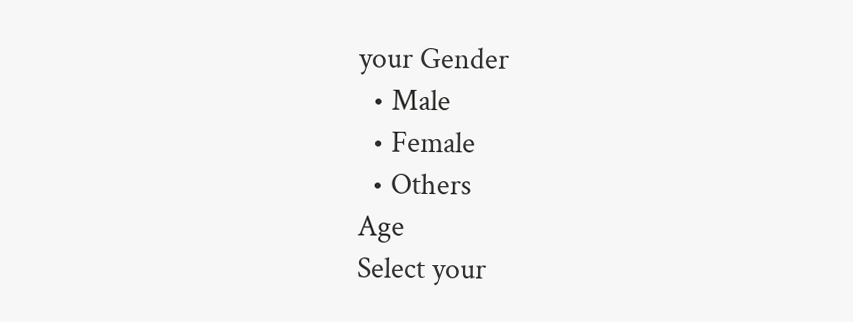your Gender
  • Male
  • Female
  • Others
Age
Select your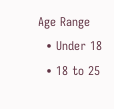Age Range
  • Under 18
  • 18 to 25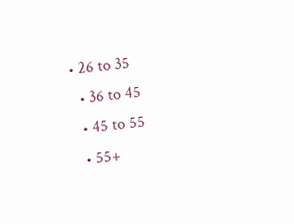• 26 to 35
  • 36 to 45
  • 45 to 55
  • 55+